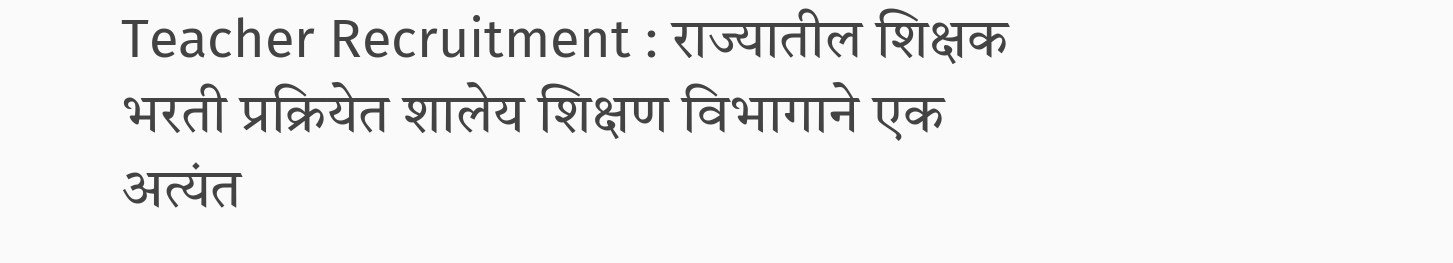Teacher Recruitment : राज्यातील शिक्षक भरती प्रक्रियेत शालेय शिक्षण विभागाने एक अत्यंत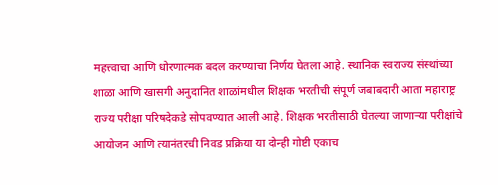महत्त्वाचा आणि धोरणात्मक बदल करण्याचा निर्णय घेतला आहे. स्थानिक स्वराज्य संस्थांच्या शाळा आणि खासगी अनुदानित शाळांमधील शिक्षक भरतीची संपूर्ण जबाबदारी आता महाराष्ट्र राज्य परीक्षा परिषदेकडे सोपवण्यात आली आहे. शिक्षक भरतीसाठी घेतल्या जाणाऱ्या परीक्षांचे आयोजन आणि त्यानंतरची निवड प्रक्रिया या दोन्ही गोष्टी एकाच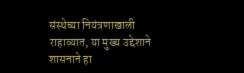संस्थेच्या नियंत्रणाखाली राहाव्यात, या मुख्य उद्देशाने शासनाने हा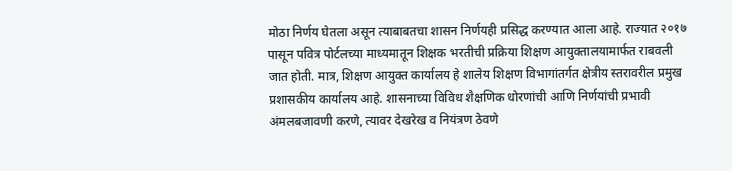मोठा निर्णय घेतला असून त्याबाबतचा शासन निर्णयही प्रसिद्ध करण्यात आला आहे. राज्यात २०१७ पासून पवित्र पोर्टलच्या माध्यमातून शिक्षक भरतीची प्रक्रिया शिक्षण आयुक्तालयामार्फत राबवली जात होती. मात्र, शिक्षण आयुक्त कार्यालय हे शालेय शिक्षण विभागांतर्गत क्षेत्रीय स्तरावरील प्रमुख प्रशासकीय कार्यालय आहे. शासनाच्या विविध शैक्षणिक धोरणांची आणि निर्णयांची प्रभावी अंमलबजावणी करणे, त्यावर देखरेख व नियंत्रण ठेवणे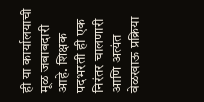ही या कार्यालयाची मूळ जबाबदारी आहे. शिक्षक पदभरती ही एक निरंतर चालणारी आणि अत्यंत वेळखाऊ प्रक्रिया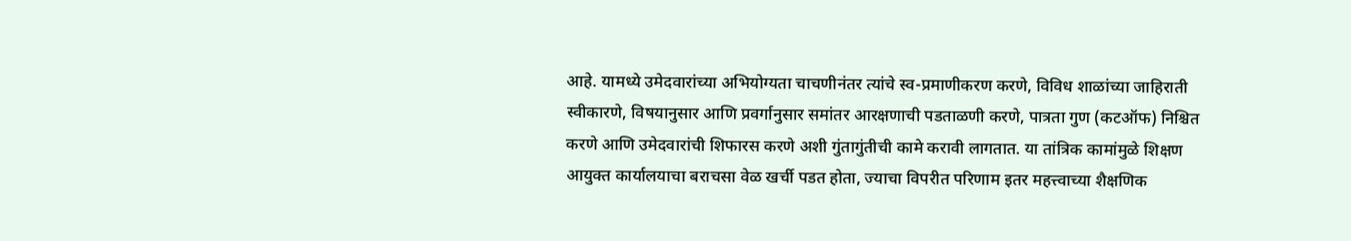आहे. यामध्ये उमेदवारांच्या अभियोग्यता चाचणीनंतर त्यांचे स्व-प्रमाणीकरण करणे, विविध शाळांच्या जाहिराती स्वीकारणे, विषयानुसार आणि प्रवर्गानुसार समांतर आरक्षणाची पडताळणी करणे, पात्रता गुण (कटऑफ) निश्चित करणे आणि उमेदवारांची शिफारस करणे अशी गुंतागुंतीची कामे करावी लागतात. या तांत्रिक कामांमुळे शिक्षण आयुक्त कार्यालयाचा बराचसा वेळ खर्ची पडत होता, ज्याचा विपरीत परिणाम इतर महत्त्वाच्या शैक्षणिक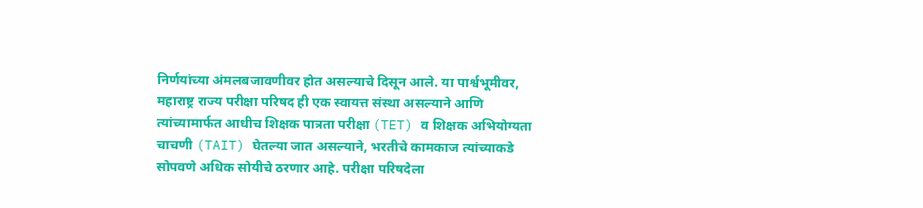निर्णयांच्या अंमलबजावणीवर होत असल्याचे दिसून आले. या पार्श्वभूमीवर, महाराष्ट्र राज्य परीक्षा परिषद ही एक स्वायत्त संस्था असल्याने आणि त्यांच्यामार्फत आधीच शिक्षक पात्रता परीक्षा (TET) व शिक्षक अभियोग्यता चाचणी (TAIT) घेतल्या जात असल्याने, भरतीचे कामकाज त्यांच्याकडे सोपवणे अधिक सोयीचे ठरणार आहे. परीक्षा परिषदेला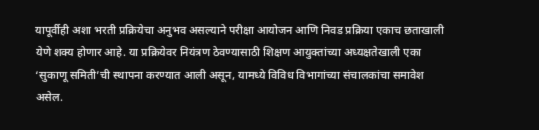यापूर्वीही अशा भरती प्रक्रियेचा अनुभव असल्याने परीक्षा आयोजन आणि निवड प्रक्रिया एकाच छताखाली येणे शक्य होणार आहे. या प्रक्रियेवर नियंत्रण ठेवण्यासाठी शिक्षण आयुक्तांच्या अध्यक्षतेखाली एका ‘सुकाणू समिती’ची स्थापना करण्यात आली असून, यामध्ये विविध विभागांच्या संचालकांचा समावेश असेल.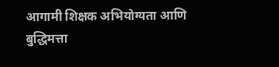आगामी शिक्षक अभियोग्यता आणि बुद्धिमत्ता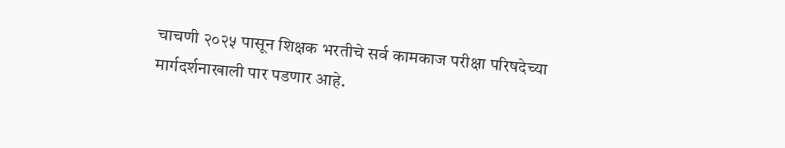चाचणी २०२५ पासून शिक्षक भरतीचे सर्व कामकाज परीक्षा परिषदेच्या मार्गदर्शनाखाली पार पडणार आहे.